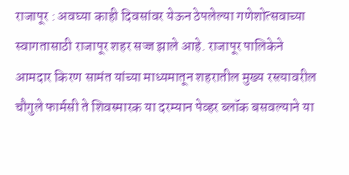राजापूर : अवघ्या काही दिवसांवर येऊन ठेपलेल्या गणेशोत्सवाच्या स्वागतासाठी राजापूर शहर सज्ज झाले आहे. राजापूर पालिकेने आमदार किरण सामंत यांच्या माध्यमातून शहरातील मुख्य रस्त्यावरील चौगुले फार्मसी ते शिवस्मारक या दरम्यान पेव्हर ब्लॉक बसवल्याने या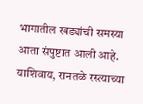भागातील खड्यांची समस्या आता संपुष्टात आली आहे. याशिवाय, रानतळे रस्त्याच्या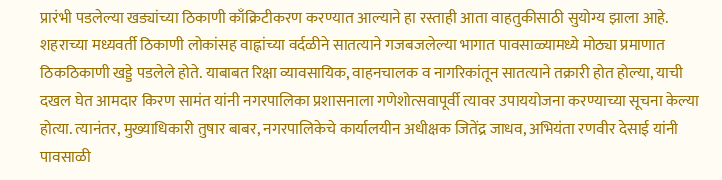प्रारंभी पडलेल्या खड्यांच्या ठिकाणी काँक्रिटीकरण करण्यात आल्याने हा रस्ताही आता वाहतुकीसाठी सुयोग्य झाला आहे.
शहराच्या मध्यवर्ती ठिकाणी लोकांसह वाह्नांच्या वर्दळीने सातत्याने गजबजलेल्या भागात पावसाळ्यामध्ये मोठ्या प्रमाणात ठिकठिकाणी खड्डे पडलेले होते. याबाबत रिक्षा व्यावसायिक, वाहनचालक व नागरिकांतून सातत्याने तक्रारी होत होल्या, याची दखल घेत आमदार किरण सामंत यांनी नगरपालिका प्रशासनाला गणेशोत्सवापूर्वी त्यावर उपाययोजना करण्याच्या सूचना केल्या होत्या. त्यानंतर, मुख्याधिकारी तुषार बाबर, नगरपालिकेचे कार्यालयीन अधीक्षक जितेंद्र जाधव, अभियंता रणवीर देसाई यांनी पावसाळी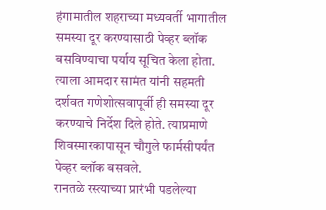हंगामातील शहराच्या मध्यवर्ती भागातील समस्या दूर करण्यासाठी पेव्हर ब्लॉक बसविण्याचा पर्याय सूचित केला होता. त्याला आमदार सामंत यांनी सहमती दर्शवत गणेशोत्सवापूर्वी ही समस्या दूर करण्याचे निर्देश दिले होते. त्याप्रमाणे शिवस्मारकापासून चौगुले फार्मसीपर्यंत पेव्हर ब्लॉक बसवले.
रानतळे रस्त्याच्या प्रारंभी पडलेल्या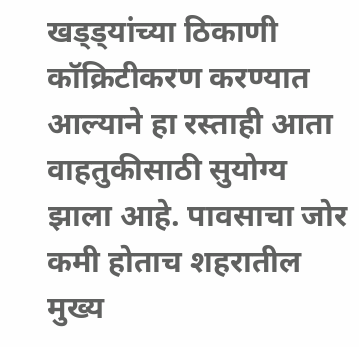खड्ड्यांच्या ठिकाणी कॉक्रिटीकरण करण्यात आल्याने हा रस्ताही आता वाहतुकीसाठी सुयोग्य झाला आहे. पावसाचा जोर कमी होताच शहरातील मुख्य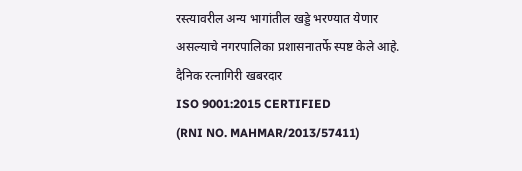रस्त्यावरील अन्य भागांतील खड्डे भरण्यात येणार असल्याचे नगरपालिका प्रशासनातर्फे स्पष्ट केले आहे.
दैनिक रत्नागिरी खबरदार
ISO 9001:2015 CERTIFIED
(RNI NO. MAHMAR/2013/57411)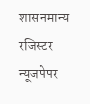शासनमान्य रजिस्टर न्यूजपेपर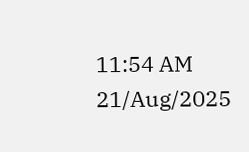11:54 AM 21/Aug/2025